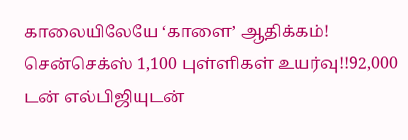காலையிலேயே ‘காளை’ ஆதிக்கம்! சென்செக்ஸ் 1,100 புள்ளிகள் உயர்வு!!92,000 டன் எல்பிஜியுடன்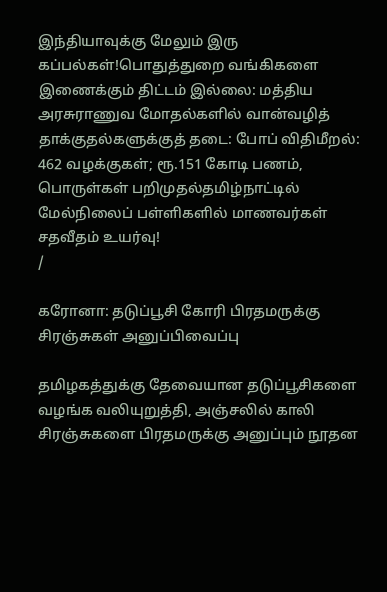இந்தியாவுக்கு மேலும் இரு கப்பல்கள்!பொதுத்துறை வங்கிகளை இணைக்கும் திட்டம் இல்லை: மத்திய அரசுராணுவ மோதல்களில் வான்வழித் தாக்குதல்களுக்குத் தடை: போப் விதிமீறல்: 462 வழக்குகள்; ரூ.151 கோடி பணம், பொருள்கள் பறிமுதல்தமிழ்நாட்டில் மேல்நிலைப் பள்ளிகளில் மாணவர்கள் சதவீதம் உயர்வு!
/

கரோனா: தடுப்பூசி கோரி பிரதமருக்கு சிரஞ்சுகள் அனுப்பிவைப்பு

தமிழகத்துக்கு தேவையான தடுப்பூசிகளை வழங்க வலியுறுத்தி, அஞ்சலில் காலி சிரஞ்சுகளை பிரதமருக்கு அனுப்பும் நூதன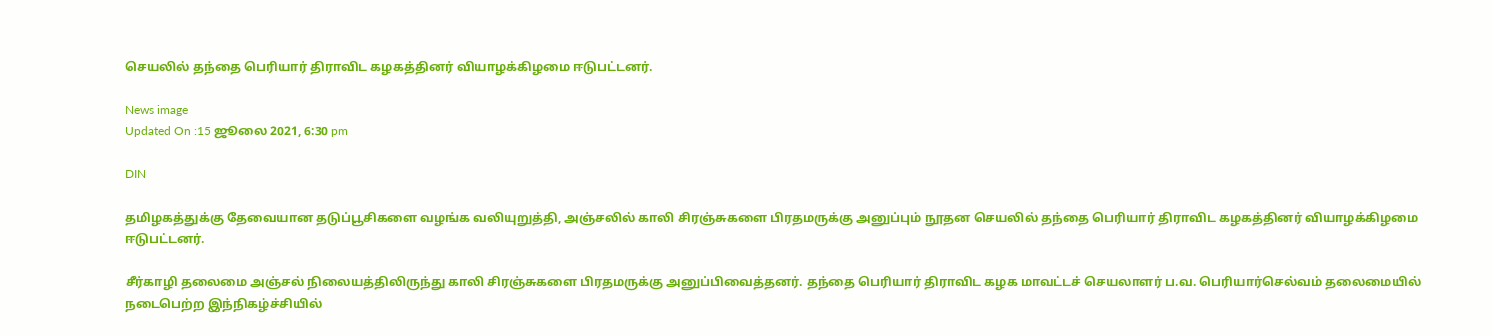செயலில் தந்தை பெரியார் திராவிட கழகத்தினர் வியாழக்கிழமை ஈடுபட்டனர்.

News image
Updated On :15 ஜூலை 2021, 6:30 pm

DIN

தமிழகத்துக்கு தேவையான தடுப்பூசிகளை வழங்க வலியுறுத்தி, அஞ்சலில் காலி சிரஞ்சுகளை பிரதமருக்கு அனுப்பும் நூதன செயலில் தந்தை பெரியார் திராவிட கழகத்தினர் வியாழக்கிழமை ஈடுபட்டனர்.

சீர்காழி தலைமை அஞ்சல் நிலையத்திலிருந்து காலி சிரஞ்சுகளை பிரதமருக்கு அனுப்பிவைத்தனர். தந்தை பெரியார் திராவிட கழக மாவட்டச் செயலாளர் ப.வ. பெரியார்செல்வம் தலைமையில் நடைபெற்ற இந்நிகழ்ச்சியில்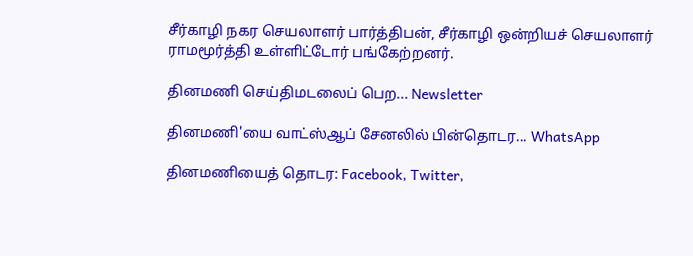சீர்காழி நகர செயலாளர் பார்த்திபன், சீர்காழி ஒன்றியச் செயலாளர் ராமமூர்த்தி உள்ளிட்டோர் பங்கேற்றனர்.

தினமணி செய்திமடலைப் பெற... Newsletter

தினமணி'யை வாட்ஸ்ஆப் சேனலில் பின்தொடர... WhatsApp

தினமணியைத் தொடர: Facebook, Twitter,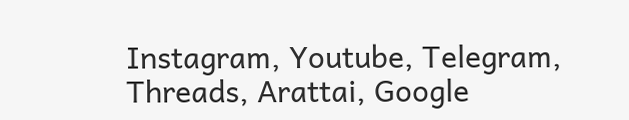Instagram, Youtube, Telegram, Threads, Arattai, Google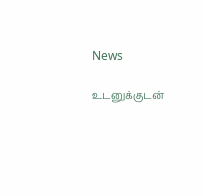News

உடனுக்குடன்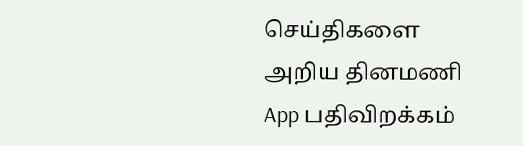செய்திகளை அறிய தினமணி App பதிவிறக்கம்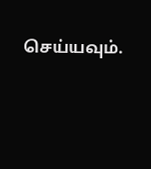செய்யவும்.